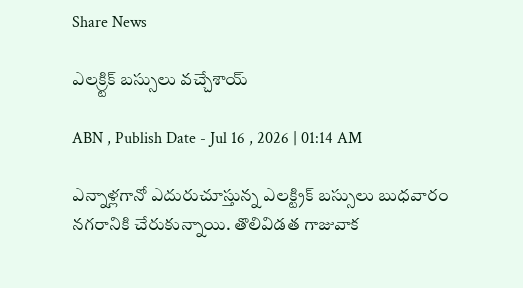Share News

ఎలక్ర్టిక్‌ బస్సులు వచ్చేశాయ్‌

ABN , Publish Date - Jul 16 , 2026 | 01:14 AM

ఎన్నాళ్లగానో ఎదురుచూస్తున్న ఎలక్ట్రిక్‌ బస్సులు బుధవారం నగరానికి చేరుకున్నాయి. తొలివిడత గాజువాక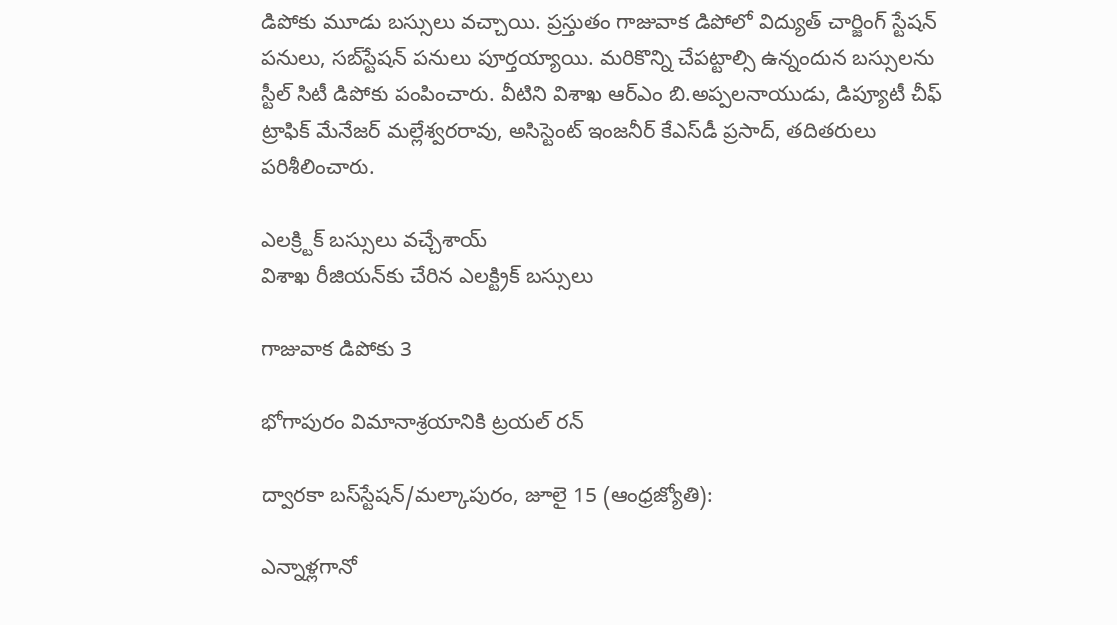డిపోకు మూడు బస్సులు వచ్చాయి. ప్రస్తుతం గాజువాక డిపోలో విద్యుత్‌ చార్జింగ్‌ స్టేషన్‌ పనులు, సబ్‌స్టేషన్‌ పనులు పూర్తయ్యాయి. మరికొన్ని చేపట్టాల్సి ఉన్నందున బస్సులను స్టీల్‌ సిటీ డిపోకు పంపించారు. వీటిని విశాఖ ఆర్‌ఎం బి.అప్పలనాయుడు, డిప్యూటీ చీఫ్‌ ట్రాఫిక్‌ మేనేజర్‌ మల్లేశ్వరరావు, అసిస్టెంట్‌ ఇంజనీర్‌ కేఎస్‌డీ ప్రసాద్‌, తదితరులు పరిశీలించారు.

ఎలక్ర్టిక్‌ బస్సులు వచ్చేశాయ్‌
విశాఖ రీజియన్‌కు చేరిన ఎలక్ట్రిక్‌ బస్సులు

గాజువాక డిపోకు 3

భోగాపురం విమానాశ్రయానికి ట్రయల్‌ రన్‌

ద్వారకా బస్‌స్టేషన్‌/మల్కాపురం, జూలై 15 (ఆంధ్రజ్యోతి):

ఎన్నాళ్లగానో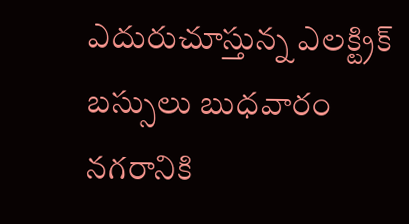ఎదురుచూస్తున్న ఎలక్ట్రిక్‌ బస్సులు బుధవారం నగరానికి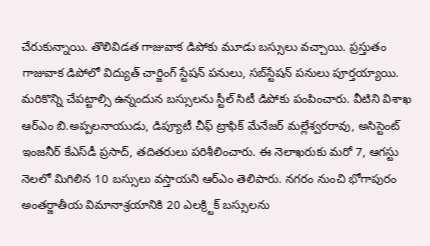చేరుకున్నాయి. తొలివిడత గాజువాక డిపోకు మూడు బస్సులు వచ్చాయి. ప్రస్తుతం గాజువాక డిపోలో విద్యుత్‌ చార్జింగ్‌ స్టేషన్‌ పనులు, సబ్‌స్టేషన్‌ పనులు పూర్తయ్యాయి. మరికొన్ని చేపట్టాల్సి ఉన్నందున బస్సులను స్టీల్‌ సిటీ డిపోకు పంపించారు. వీటిని విశాఖ ఆర్‌ఎం బి.అప్పలనాయుడు, డిప్యూటీ చీఫ్‌ ట్రాఫిక్‌ మేనేజర్‌ మల్లేశ్వరరావు, అసిస్టెంట్‌ ఇంజనీర్‌ కేఎస్‌డీ ప్రసాద్‌, తదితరులు పరిశీలించారు. ఈ నెలాఖరుకు మరో 7, ఆగస్టు నెలలో మిగిలిన 10 బస్సులు వస్తాయని ఆర్‌ఎం తెలిపారు. నగరం నుంచి భోగాపురం అంతర్జాతీయ విమానాశ్రయానికి 20 ఎలక్ర్టిక్‌ బస్సులను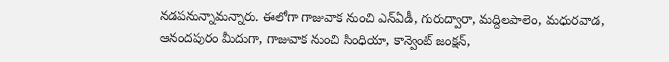నడపనున్నామన్నారు. ఈలోగా గాజువాక నుంచి ఎన్‌ఏడీ, గురుద్వారా, మద్దిలపాలెం, మధురవాడ, ఆనందపురం మీదుగా, గాజువాక నుంచి సింధియా, కాన్వెంట్‌ జంక్షన్‌,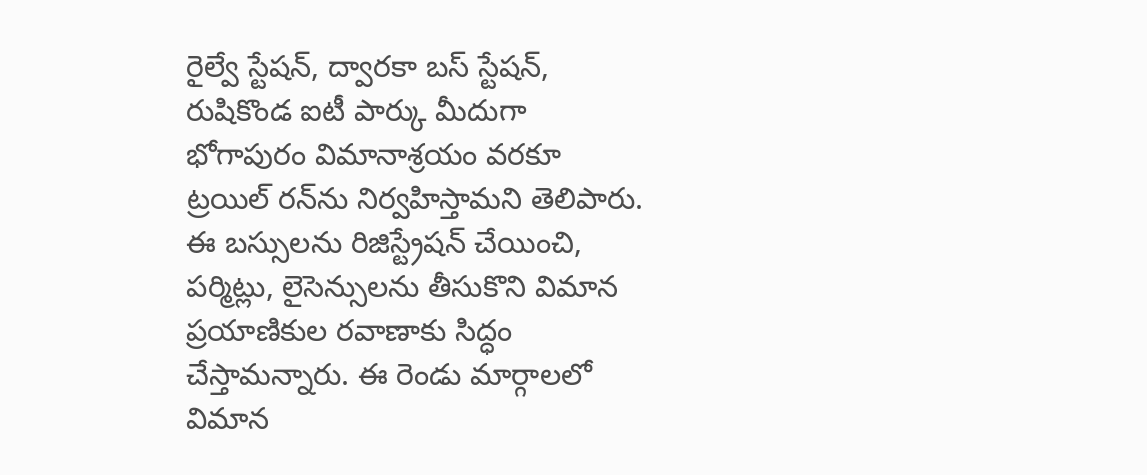రైల్వే స్టేషన్‌, ద్వారకా బస్‌ స్టేషన్‌, రుషికొండ ఐటీ పార్కు మీదుగా భోగాపురం విమానాశ్రయం వరకూ ట్రయిల్‌ రన్‌ను నిర్వహిస్తామని తెలిపారు. ఈ బస్సులను రిజిస్ట్రేషన్‌ చేయించి, పర్మిట్లు, లైసెన్సులను తీసుకొని విమాన ప్రయాణికుల రవాణాకు సిద్ధం చేస్తామన్నారు. ఈ రెండు మార్గాలలో విమాన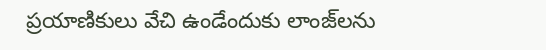ప్రయాణికులు వేచి ఉండేందుకు లాంజ్‌లను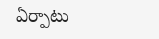ఏర్పాటు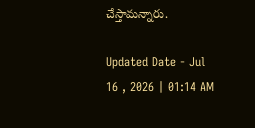చేస్తామన్నారు.

Updated Date - Jul 16 , 2026 | 01:14 AM